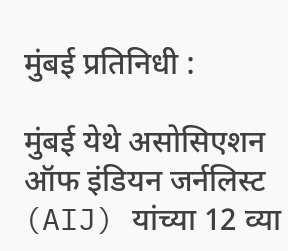मुंबई प्रतिनिधी :

मुंबई येथे असोसिएशन ऑफ इंडियन जर्नलिस्ट (AIJ) यांच्या 12 व्या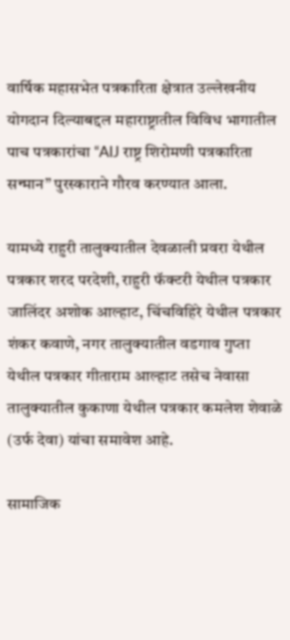वार्षिक महासभेत पत्रकारिता क्षेत्रात उल्लेखनीय योगदान दिल्याबद्दल महाराष्ट्रातील विविध भागातील पाच पत्रकारांचा “AIJ राष्ट्र शिरोमणी पत्रकारिता सन्मान” पुरस्काराने गौरव करण्यात आला.

यामध्ये राहुरी तालुक्यातील देवळाली प्रवरा येथील पत्रकार शरद परदेशी, राहुरी फॅक्टरी येथील पत्रकार जालिंदर अशोक आल्हाट, चिंचविहिरे येथील पत्रकार शंकर कवाणे, नगर तालुक्यातील वडगाव गुप्ता येथील पत्रकार गीताराम आल्हाट तसेच नेवासा तालुक्यातील कुकाणा येथील पत्रकार कमलेश शेवाळे (उर्फ देवा) यांचा समावेश आहे.

सामाजिक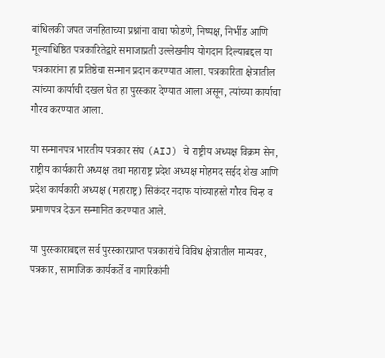बांधिलकी जपत जनहिताच्या प्रश्नांना वाचा फोडणे, निष्पक्ष, निर्भीड आणि मूल्याधिष्ठित पत्रकारितेद्वारे समाजाप्रती उल्लेखनीय योगदान दिल्याबद्दल या पत्रकारांना हा प्रतिष्ठेचा सन्मान प्रदान करण्यात आला. पत्रकारिता क्षेत्रातील त्यांच्या कार्याची दखल घेत हा पुरस्कार देण्यात आला असून, त्यांच्या कार्याचा गौरव करण्यात आला.

या सन्मानपत्र भारतीय पत्रकार संघ (AIJ) चे राष्ट्रीय अध्यक्ष विक्रम सेन, राष्ट्रीय कार्यकारी अध्यक्ष तथा महाराष्ट्र प्रदेश अध्यक्ष मोहमद सईद शेख आणि प्रदेश कार्यकारी अध्यक्ष (महाराष्ट्र) सिकंदर नदाफ यांच्याहस्ते गौरव चिन्ह व प्रमाणपत्र देऊन सन्मानित करण्यात आले.

या पुरस्काराबद्दल सर्व पुरस्कारप्राप्त पत्रकारांचे विविध क्षेत्रातील मान्यवर, पत्रकार, सामाजिक कार्यकर्ते व नागरिकांनी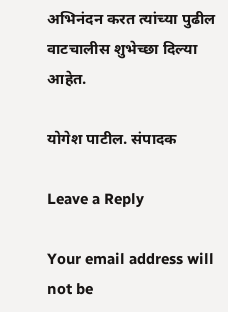अभिनंदन करत त्यांच्या पुढील वाटचालीस शुभेच्छा दिल्या आहेत.

योगेश पाटील. संपादक

Leave a Reply

Your email address will not be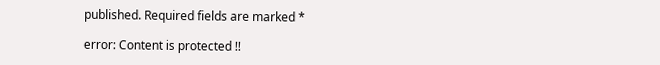published. Required fields are marked *

error: Content is protected !!